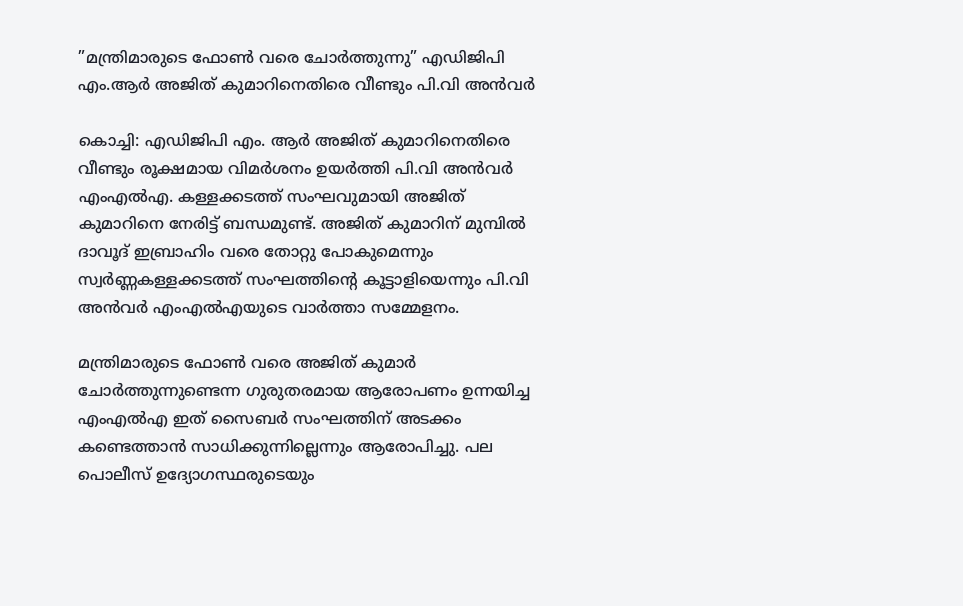”മന്ത്രിമാരുടെ ഫോണ്‍ വരെ ചോര്‍ത്തുന്നു” എഡിജിപി എം.ആര്‍ അജിത് കുമാറിനെതിരെ വീണ്ടും പി.വി അന്‍വര്‍

കൊച്ചി: എഡിജിപി എം. ആര്‍ അജിത് കുമാറിനെതിരെ വീണ്ടും രൂക്ഷമായ വിമര്‍ശനം ഉയര്‍ത്തി പി.വി അന്‍വര്‍ എംഎല്‍എ. കള്ളക്കടത്ത് സംഘവുമായി അജിത് കുമാറിനെ നേരിട്ട് ബന്ധമുണ്ട്. അജിത് കുമാറിന് മുമ്പില്‍ ദാവൂദ് ഇബ്രാഹിം വരെ തോറ്റു പോകുമെന്നും സ്വര്‍ണ്ണകള്ളക്കടത്ത് സംഘത്തിന്റെ കൂട്ടാളിയെന്നും പി.വി അന്‍വര്‍ എംഎല്‍എയുടെ വാര്‍ത്താ സമ്മേളനം.

മന്ത്രിമാരുടെ ഫോണ്‍ വരെ അജിത് കുമാര്‍ ചോര്‍ത്തുന്നുണ്ടെന്ന ഗുരുതരമായ ആരോപണം ഉന്നയിച്ച എംഎല്‍എ ഇത് സൈബര്‍ സംഘത്തിന് അടക്കം കണ്ടെത്താന്‍ സാധിക്കുന്നില്ലെന്നും ആരോപിച്ചു. പല പൊലീസ് ഉദ്യോഗസ്ഥരുടെയും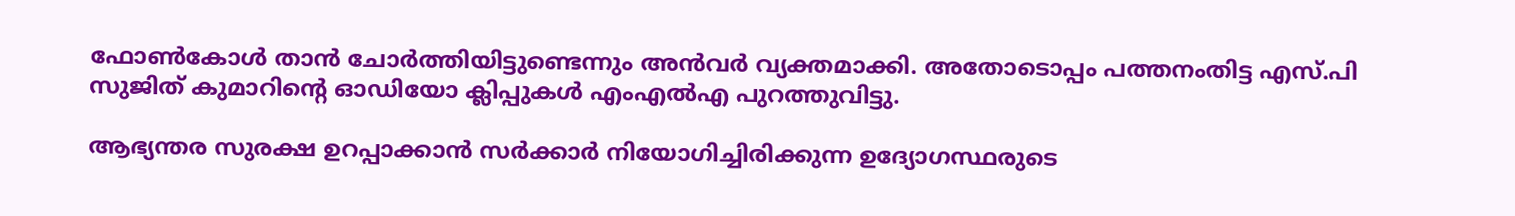ഫോണ്‍കോള്‍ താന്‍ ചോര്‍ത്തിയിട്ടുണ്ടെന്നും അന്‍വര്‍ വ്യക്തമാക്കി. അതോടൊപ്പം പത്തനംതിട്ട എസ്.പി സുജിത് കുമാറിന്റെ ഓഡിയോ ക്ലിപ്പുകള്‍ എംഎല്‍എ പുറത്തുവിട്ടു.

ആഭ്യന്തര സുരക്ഷ ഉറപ്പാക്കാന്‍ സര്‍ക്കാര്‍ നിയോഗിച്ചിരിക്കുന്ന ഉദ്യോഗസ്ഥരുടെ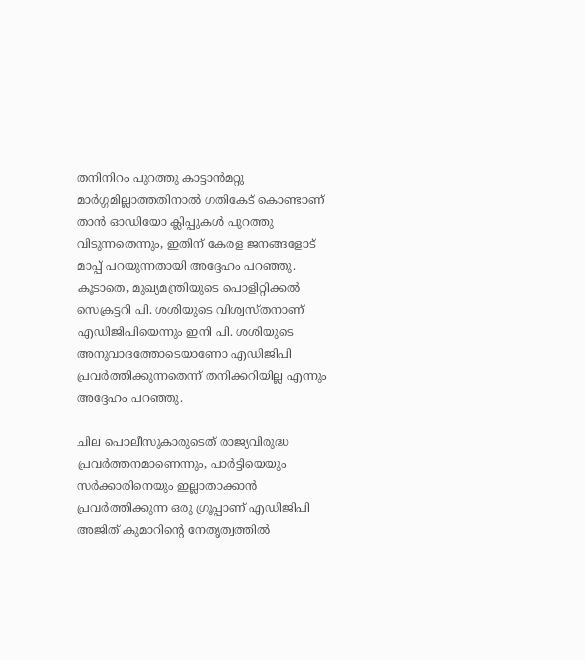തനിനിറം പുറത്തു കാട്ടാന്‍മറ്റു മാര്‍ഗ്ഗമില്ലാത്തതിനാല്‍ ഗതികേട് കൊണ്ടാണ് താന്‍ ഓഡിയോ ക്ലിപ്പുകള്‍ പുറത്തു വിടുന്നതെന്നും, ഇതിന് കേരള ജനങ്ങളോട് മാപ്പ് പറയുന്നതായി അദ്ദേഹം പറഞ്ഞു. കൂടാതെ, മുഖ്യമന്ത്രിയുടെ പൊളിറ്റിക്കല്‍ സെക്രട്ടറി പി. ശശിയുടെ വിശ്വസ്തനാണ് എഡിജിപിയെന്നും ഇനി പി. ശശിയുടെ അനുവാദത്തോടെയാണോ എഡിജിപി പ്രവര്‍ത്തിക്കുന്നതെന്ന് തനിക്കറിയില്ല എന്നും അദ്ദേഹം പറഞ്ഞു.

ചില പൊലീസുകാരുടെത് രാജ്യവിരുദ്ധ പ്രവര്‍ത്തനമാണെന്നും, പാര്‍ട്ടിയെയും സര്‍ക്കാരിനെയും ഇല്ലാതാക്കാന്‍ പ്രവര്‍ത്തിക്കുന്ന ഒരു ഗ്രൂപ്പാണ് എഡിജിപി അജിത് കുമാറിന്റെ നേതൃത്വത്തില്‍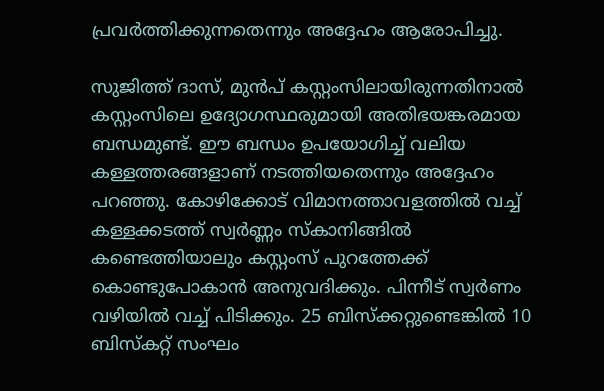പ്രവര്‍ത്തിക്കുന്നതെന്നും അദ്ദേഹം ആരോപിച്ചു.

സുജിത്ത് ദാസ്, മുന്‍പ് കസ്റ്റംസിലായിരുന്നതിനാല്‍ കസ്റ്റംസിലെ ഉദ്യോഗസ്ഥരുമായി അതിഭയങ്കരമായ ബന്ധമുണ്ട്. ഈ ബന്ധം ഉപയോഗിച്ച് വലിയ കള്ളത്തരങ്ങളാണ് നടത്തിയതെന്നും അദ്ദേഹം പറഞ്ഞു. കോഴിക്കോട് വിമാനത്താവളത്തില്‍ വച്ച് കള്ളക്കടത്ത് സ്വര്‍ണ്ണം സ്‌കാനിങ്ങില്‍ കണ്ടെത്തിയാലും കസ്റ്റംസ് പുറത്തേക്ക് കൊണ്ടുപോകാന്‍ അനുവദിക്കും. പിന്നീട് സ്വര്‍ണം വഴിയില്‍ വച്ച് പിടിക്കും. 25 ബിസ്‌ക്കറ്റുണ്ടെങ്കില്‍ 10 ബിസ്‌കറ്റ് സംഘം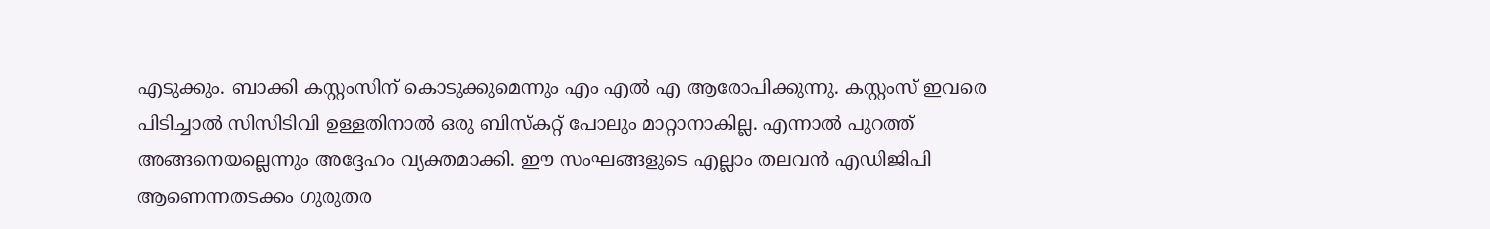എടുക്കും. ബാക്കി കസ്റ്റംസിന് കൊടുക്കുമെന്നും എം എല്‍ എ ആരോപിക്കുന്നു. കസ്റ്റംസ് ഇവരെ പിടിച്ചാല്‍ സിസിടിവി ഉള്ളതിനാല്‍ ഒരു ബിസ്‌കറ്റ് പോലും മാറ്റാനാകില്ല. എന്നാല്‍ പുറത്ത് അങ്ങനെയല്ലെന്നും അദ്ദേഹം വ്യക്തമാക്കി. ഈ സംഘങ്ങളുടെ എല്ലാം തലവന്‍ എഡിജിപി ആണെന്നതടക്കം ഗുരുതര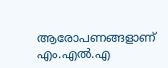ആരോപണങ്ങളാണ് എം.എല്‍.എ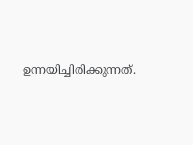ഉന്നയിച്ചിരിക്കുന്നത്.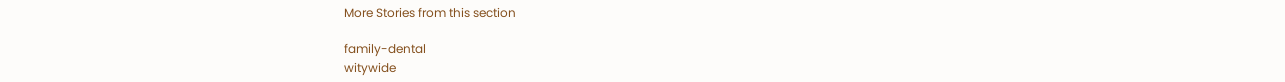More Stories from this section

family-dental
witywide